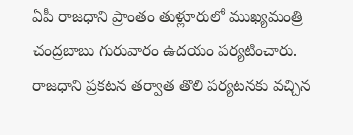ఏపీ రాజధాని ప్రాంతం తుళ్లూరులో ముఖ్యమంత్రి చంద్రబాబు గురువారం ఉదయం పర్యటించారు. రాజధాని ప్రకటన తర్వాత తొలి పర్యటనకు వచ్చిన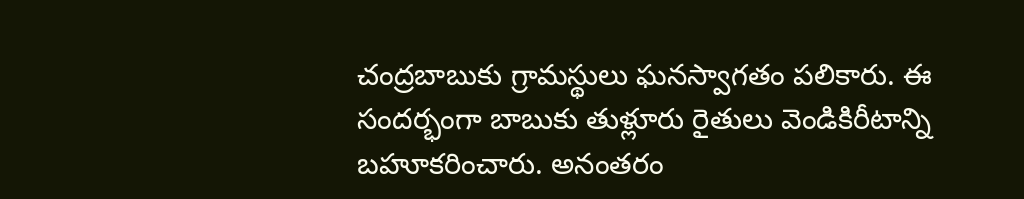చంద్రబాబుకు గ్రామస్థులు ఘనస్వాగతం పలికారు. ఈ సందర్భంగా బాబుకు తుళ్లూరు రైతులు వెండికిరీటాన్ని బహూకరించారు. అనంతరం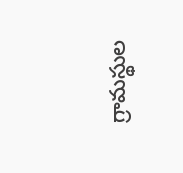గ్రామస్థుల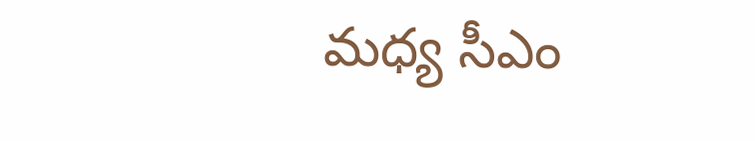మధ్య సీఎం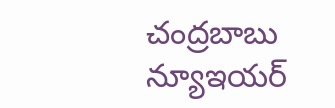చంద్రబాబు న్యూఇయర్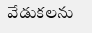వేడుకలను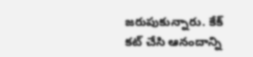జరుపుకున్నారు. కేక్ కట్ చేసి ఆనందాన్ని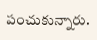పంచుకున్నారు.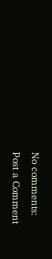No comments:
Post a Comment